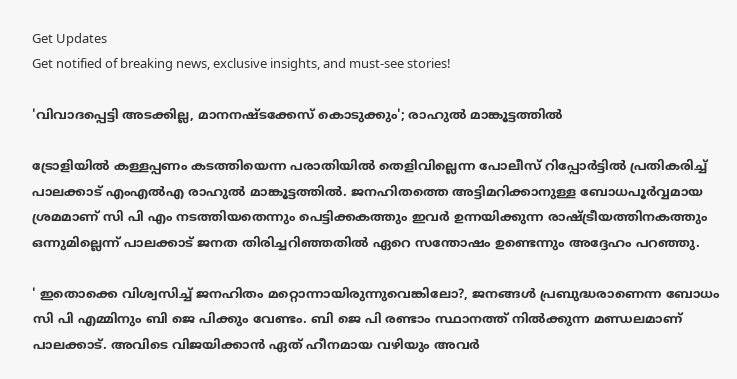Get Updates
Get notified of breaking news, exclusive insights, and must-see stories!

'വിവാദപ്പെട്ടി അടക്കില്ല, മാനനഷ്ടക്കേസ് കൊടുക്കും'; രാഹുൽ മാങ്കൂട്ടത്തിൽ

ട്രോളിയിൽ കള്ളപ്പണം കടത്തിയെന്ന പരാതിയിൽ തെളിവില്ലെന്ന പോലീസ് റിപ്പോർട്ടിൽ പ്രതികരിച്ച് പാലക്കാട് എംഎൽഎ രാഹുൽ മാങ്കൂട്ടത്തിൽ. ജനഹിതത്തെ അട്ടിമറിക്കാനുള്ള ബോധപൂർവ്വമായ ശ്രമമാണ് സി പി എം നടത്തിയതെന്നും പെട്ടിക്കകത്തും ഇവർ ഉന്നയിക്കുന്ന രാഷ്ട്രീയത്തിനകത്തും ഒന്നുമില്ലെന്ന് പാലക്കാട് ജനത തിരിച്ചറിഞ്ഞതിൽ ഏറെ സന്തോഷം ഉണ്ടെന്നും അദ്ദേഹം പറഞ്ഞു.

' ഇതൊക്കെ വിശ്വസിച്ച് ജനഹിതം മറ്റൊന്നായിരുന്നുവെങ്കിലോ?, ജനങ്ങൾ പ്രബുദ്ധരാണെന്ന ബോധം സി പി എമ്മിനും ബി ജെ പിക്കും വേണ്ടം. ബി ജെ പി രണ്ടാം സ്ഥാനത്ത് നിൽക്കുന്ന മണ്ഡലമാണ് പാലക്കാട്. അവിടെ വിജയിക്കാൻ ഏത് ഹീനമായ വഴിയും അവർ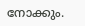നോക്കും.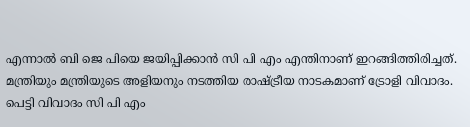എന്നാൽ ബി ജെ പിയെ ജയിപ്പിക്കാൻ സി പി എം എന്തിനാണ് ഇറങ്ങിത്തിരിച്ചത്. മന്ത്രിയും മന്ത്രിയുടെ അളിയനും നടത്തിയ രാഷ്ട്രീയ നാടകമാണ് ട്രോളി വിവാദം. പെട്ടി വിവാദം സി പി എം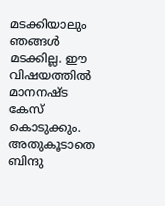മടക്കിയാലും ഞങ്ങൾ മടക്കില്ല. ഈ വിഷയത്തിൽ മാനനഷ്ട കേസ് കൊടുക്കും. അതുകൂടാതെ ബിന്ദു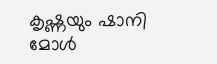കൃഷ്ണയും ഷാനി മോൾ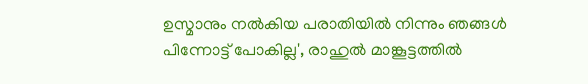ഉസ്മാനും നൽകിയ പരാതിയിൽ നിന്നും ഞങ്ങൾ പിന്നോട്ട് പോകില്ല', രാഹുൽ മാങ്കൂട്ടത്തിൽ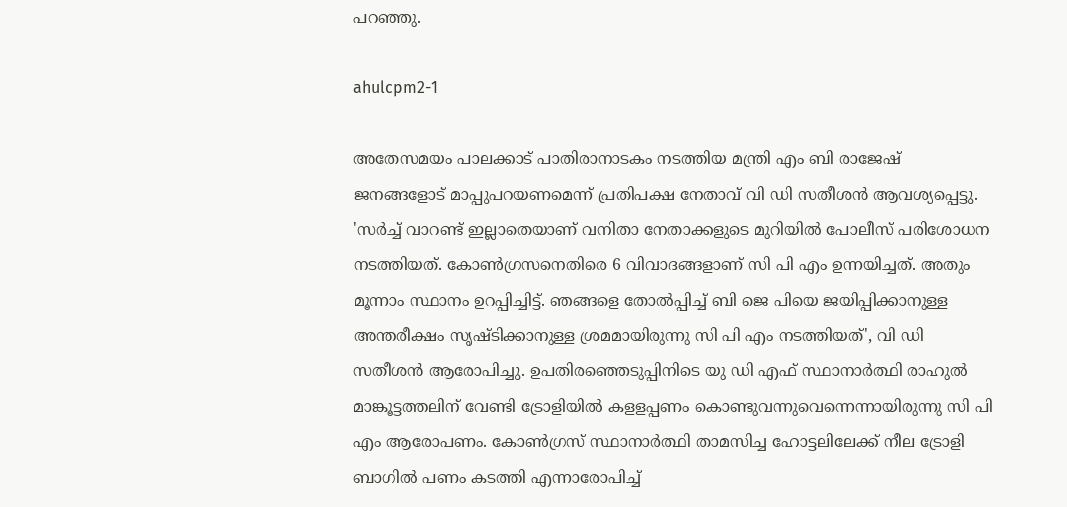പറഞ്ഞു.

ahulcpm2-1

അതേസമയം പാലക്കാട് പാതിരാനാടകം നടത്തിയ മന്ത്രി എം ബി രാജേഷ് ജനങ്ങളോട് മാപ്പുപറയണമെന്ന് പ്രതിപക്ഷ നേതാവ് വി ഡി സതീശൻ ആവശ്യപ്പെട്ടു. 'സർച്ച് വാറണ്ട് ഇല്ലാതെയാണ് വനിതാ നേതാക്കളുടെ മുറിയിൽ പോലീസ് പരിശോധന നടത്തിയത്. കോൺഗ്രസനെതിരെ 6 വിവാദങ്ങളാണ് സി പി എം ഉന്നയിച്ചത്. അതും മൂന്നാം സ്ഥാനം ഉറപ്പിച്ചിട്ട്. ഞങ്ങളെ തോൽപ്പിച്ച് ബി ജെ പിയെ ജയിപ്പിക്കാനുള്ള അന്തരീക്ഷം സൃഷ്ടിക്കാനുള്ള ശ്രമമായിരുന്നു സി പി എം നടത്തിയത്', വി ഡി സതീശൻ ആരോപിച്ചു. ഉപതിരഞ്ഞെടുപ്പിനിടെ യു ഡി എഫ് സ്ഥാനാർത്ഥി രാഹുൽ മാങ്കൂട്ടത്തലിന് വേണ്ടി ട്രോളിയിൽ കളളപ്പണം കൊണ്ടുവന്നുവെന്നെന്നായിരുന്നു സി പി എം ആരോപണം. കോൺഗ്രസ് സ്ഥാനാർത്ഥി താമസിച്ച ഹോട്ടലിലേക്ക് നീല ട്രോളി ബാഗിൽ പണം കടത്തി എന്നാരോപിച്ച്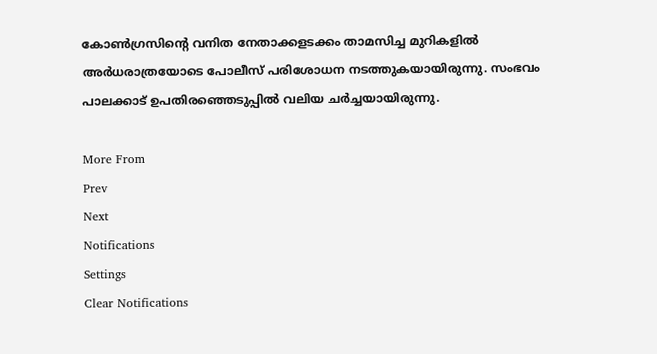കോൺഗ്രസിന്റെ വനിത നേതാക്കളടക്കം താമസിച്ച മുറികളിൽ അർധരാത്രയോടെ പോലീസ് പരിശോധന നടത്തുകയായിരുന്നു. സംഭവം പാലക്കാട് ഉപതിരഞ്ഞെടുപ്പിൽ വലിയ ചർച്ചയായിരുന്നു.

More From
Prev
Next
Notifications
Settings
Clear Notifications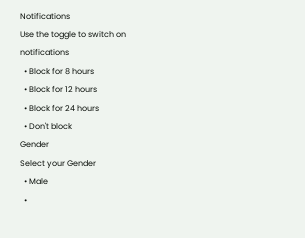Notifications
Use the toggle to switch on notifications
  • Block for 8 hours
  • Block for 12 hours
  • Block for 24 hours
  • Don't block
Gender
Select your Gender
  • Male
  •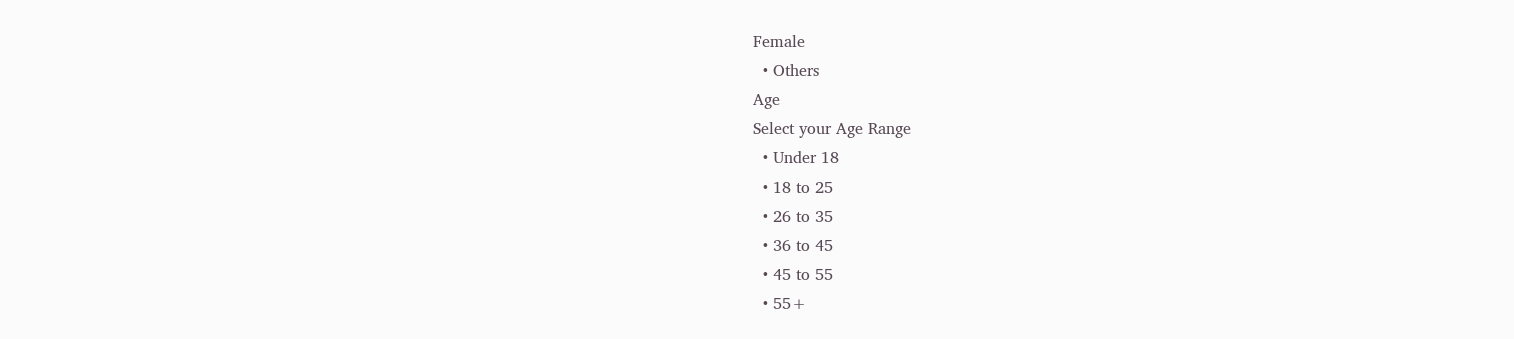Female
  • Others
Age
Select your Age Range
  • Under 18
  • 18 to 25
  • 26 to 35
  • 36 to 45
  • 45 to 55
  • 55+